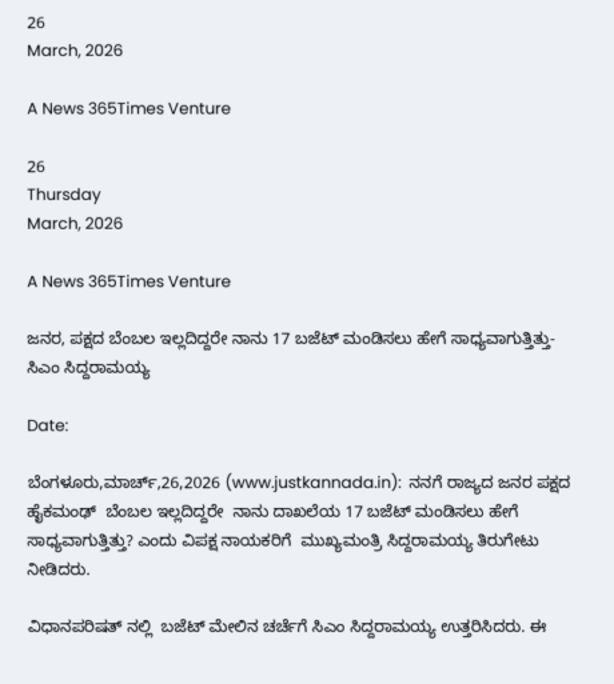26
March, 2026

A News 365Times Venture

26
Thursday
March, 2026

A News 365Times Venture

ಜನರ, ಪಕ್ಷದ ಬೆಂಬಲ ಇಲ್ಲದಿದ್ದರೇ ನಾನು 17 ಬಜೆಟ್ ಮಂಡಿಸಲು ಹೇಗೆ ಸಾಧ್ಯವಾಗುತ್ತಿತ್ತು-ಸಿಎಂ ಸಿದ್ದರಾಮಯ್ಯ

Date:

ಬೆಂಗಳೂರು,ಮಾರ್ಚ್,26,2026 (www.justkannada.in):  ನನಗೆ ರಾಜ್ಯದ ಜನರ ಪಕ್ಷದ ಹೈಕಮಂಢ್  ಬೆಂಬಲ ಇಲ್ಲದಿದ್ದರೇ  ನಾನು ದಾಖಲೆಯ 17 ಬಜೆಟ್‌ ಮಂಡಿಸಲು ಹೇಗೆ ಸಾಧ್ಯವಾಗುತ್ತಿತ್ತು? ಎಂದು ವಿಪಕ್ಷ ನಾಯಕರಿಗೆ  ಮುಖ್ಯಮಂತ್ರಿ ಸಿದ್ದರಾಮಯ್ಯ ತಿರುಗೇಟು ನೀಡಿದರು.

ವಿಧಾನಪರಿಷತ್ ನಲ್ಲಿ  ಬಜೆಟ್‌ ಮೇಲಿನ ಚರ್ಚೆಗೆ ಸಿಎಂ ಸಿದ್ದರಾಮಯ್ಯ ಉತ್ತರಿಸಿದರು. ಈ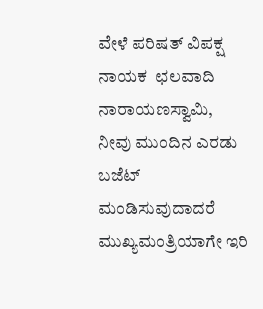ವೇಳೆ ಪರಿಷತ್ ವಿಪಕ್ಷ ನಾಯಕ  ಛಲವಾದಿ  ನಾರಾಯಣಸ್ವಾಮಿ, ನೀವು ಮುಂದಿನ ಎರಡು ಬಜೆಟ್‌ ಮಂಡಿಸುವುದಾದರೆ ಮುಖ್ಯಮಂತ್ರಿಯಾಗೇ ಇರಿ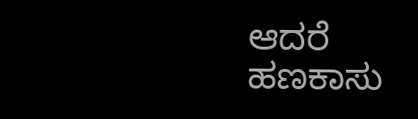ಆದರೆ  ಹಣಕಾಸು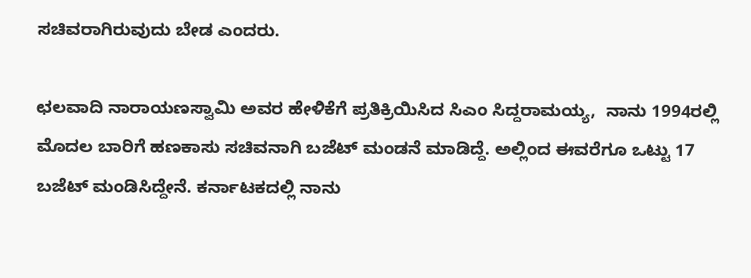ಸಚಿವರಾಗಿರುವುದು ಬೇಡ ಎಂದರು.

ಛಲವಾದಿ ನಾರಾಯಣಸ್ವಾಮಿ ಅವರ ಹೇಳಿಕೆಗೆ ಪ್ರತಿಕ್ರಿಯಿಸಿದ ಸಿಎಂ ಸಿದ್ದರಾಮಯ್ಯ,  ನಾನು 1994ರಲ್ಲಿ ಮೊದಲ ಬಾರಿಗೆ ಹಣಕಾಸು ಸಚಿವನಾಗಿ ಬಜೆಟ್‌ ಮಂಡನೆ ಮಾಡಿದ್ದೆ. ಅಲ್ಲಿಂದ ಈವರೆಗೂ ಒಟ್ಟು 17 ಬಜೆಟ್‌ ಮಂಡಿಸಿದ್ದೇನೆ. ಕರ್ನಾಟಕದಲ್ಲಿ ನಾನು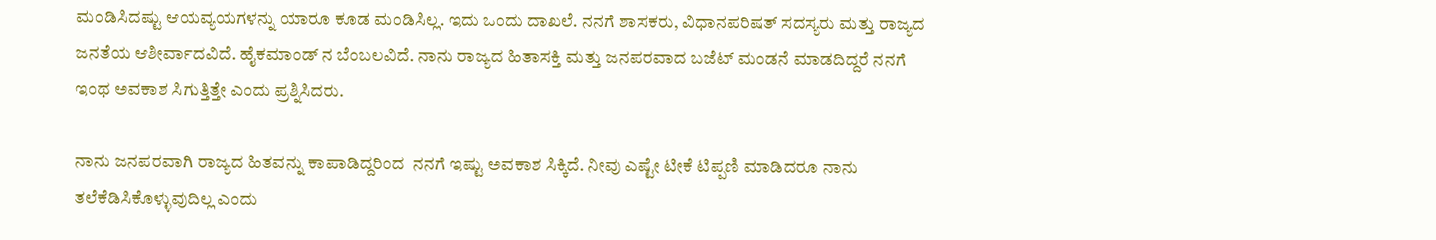ಮಂಡಿಸಿದಷ್ಟು ಆಯವ್ಯಯಗಳನ್ನು ಯಾರೂ ಕೂಡ ಮಂಡಿಸಿಲ್ಲ. ಇದು ಒಂದು ದಾಖಲೆ. ನನಗೆ ಶಾಸಕರು, ವಿಧಾನಪರಿಷತ್‌ ಸದಸ್ಯರು ಮತ್ತು ರಾಜ್ಯದ ಜನತೆಯ ಆಶೀರ್ವಾದವಿದೆ. ಹೈಕಮಾಂಡ್‌ ನ ಬೆಂಬಲವಿದೆ. ನಾನು ರಾಜ್ಯದ ಹಿತಾಸಕ್ತಿ ಮತ್ತು ಜನಪರವಾದ ಬಜೆಟ್‌ ಮಂಡನೆ ಮಾಡದಿದ್ದರೆ ನನಗೆ ಇಂಥ ಅವಕಾಶ ಸಿಗುತ್ತಿತ್ತೇ ಎಂದು ಪ್ರಶ್ನಿಸಿದರು.

ನಾನು ಜನಪರವಾಗಿ ರಾಜ್ಯದ ಹಿತವನ್ನು ಕಾಪಾಡಿದ್ದರಿಂದ  ನನಗೆ ಇಷ್ಟು ಅವಕಾಶ ಸಿಕ್ಕಿದೆ. ನೀವು ಎಷ್ಟೇ ಟೀಕೆ ಟಿಪ್ಪಣಿ ಮಾಡಿದರೂ ನಾನು ತಲೆಕೆಡಿಸಿಕೊಳ್ಳುವುದಿಲ್ಲ ಎಂದು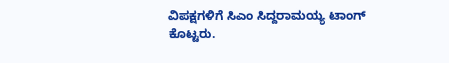ವಿಪಕ್ಷಗಳಿಗೆ ಸಿಎಂ ಸಿದ್ದರಾಮಯ್ಯ ಟಾಂಗ್ ಕೊಟ್ಟರು.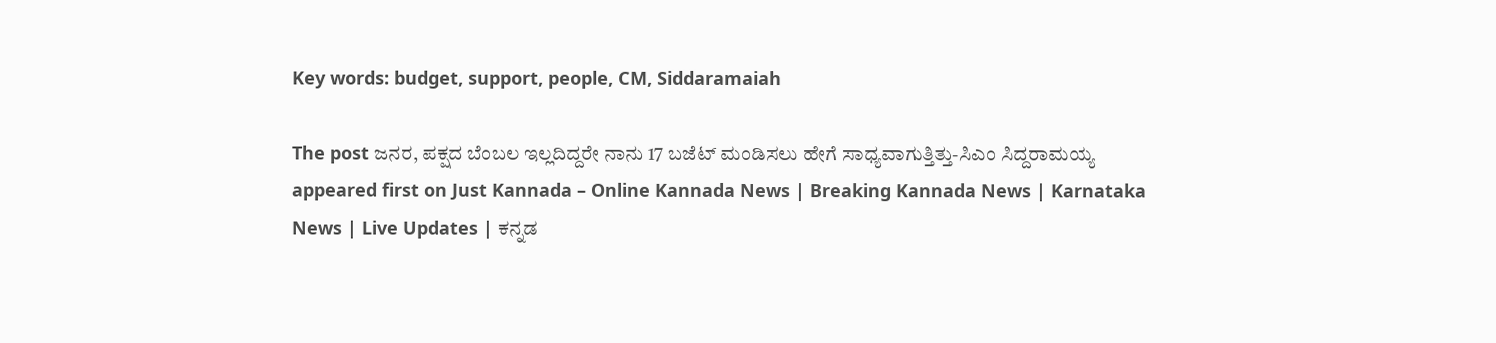Key words: budget, support, people, CM, Siddaramaiah

The post ಜನರ, ಪಕ್ಷದ ಬೆಂಬಲ ಇಲ್ಲದಿದ್ದರೇ ನಾನು 17 ಬಜೆಟ್ ಮಂಡಿಸಲು ಹೇಗೆ ಸಾಧ್ಯವಾಗುತ್ತಿತ್ತು-ಸಿಎಂ ಸಿದ್ದರಾಮಯ್ಯ appeared first on Just Kannada – Online Kannada News | Breaking Kannada News | Karnataka News | Live Updates | ಕನ್ನಡ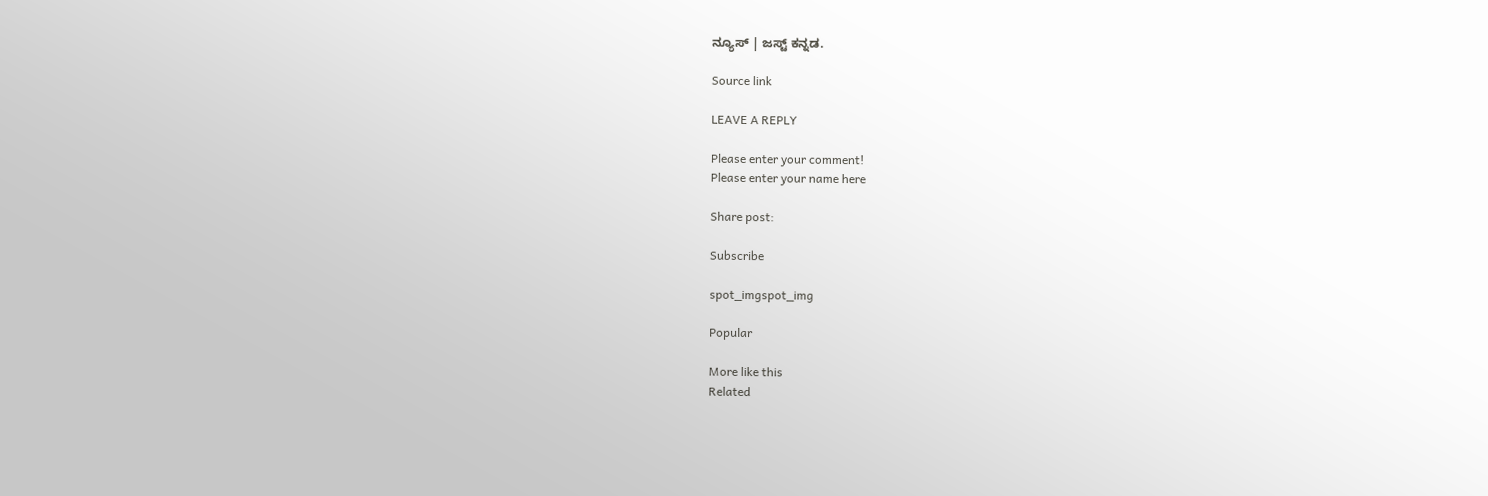ನ್ಯೂಸ್ | ಜಸ್ಟ್ ಕನ್ನಡ.

Source link

LEAVE A REPLY

Please enter your comment!
Please enter your name here

Share post:

Subscribe

spot_imgspot_img

Popular

More like this
Related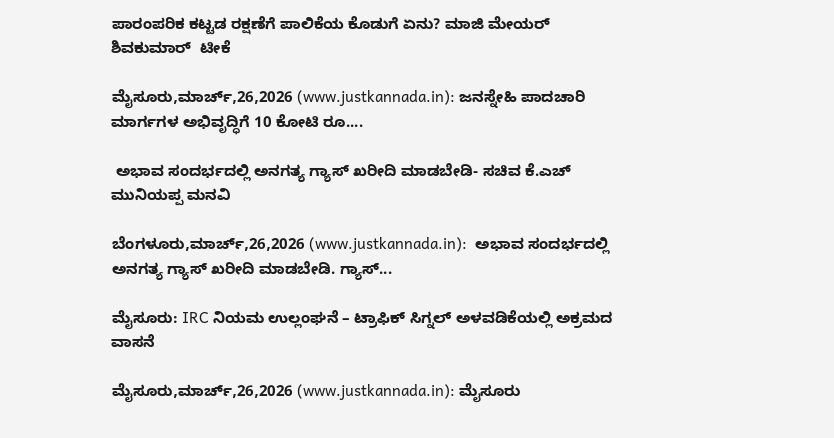ಪಾರಂಪರಿಕ ಕಟ್ಟಡ ರಕ್ಷಣೆಗೆ ಪಾಲಿಕೆಯ ಕೊಡುಗೆ ಏನು? ಮಾಜಿ ಮೇಯರ್ ಶಿವಕುಮಾರ್  ಟೀಕೆ

ಮೈಸೂರು,ಮಾರ್ಚ್,26,2026 (www.justkannada.in): ಜನಸ್ನೇಹಿ ಪಾದಚಾರಿ ಮಾರ್ಗಗಳ ಅಭಿವೃದ್ಧಿಗೆ 10 ಕೋಟಿ ರೂ....

 ಅಭಾವ ಸಂದರ್ಭದಲ್ಲಿ ಅನಗತ್ಯ ಗ್ಯಾಸ್ ಖರೀದಿ ಮಾಡಬೇಡಿ- ಸಚಿವ ಕೆ.ಎಚ್ ಮುನಿಯಪ್ಪ ಮನವಿ

ಬೆಂಗಳೂರು,ಮಾರ್ಚ್,26,2026 (www.justkannada.in):  ಅಭಾವ ಸಂದರ್ಭದಲ್ಲಿ ಅನಗತ್ಯ ಗ್ಯಾಸ್ ಖರೀದಿ ಮಾಡಬೇಡಿ. ಗ್ಯಾಸ್...

ಮೈಸೂರು: IRC ನಿಯಮ ಉಲ್ಲಂಘನೆ – ಟ್ರಾಫಿಕ್ ಸಿಗ್ನಲ್ ಅಳವಡಿಕೆಯಲ್ಲಿ ಅಕ್ರಮದ ವಾಸನೆ

ಮೈಸೂರು,ಮಾರ್ಚ್,26,2026 (www.justkannada.in): ಮೈಸೂರು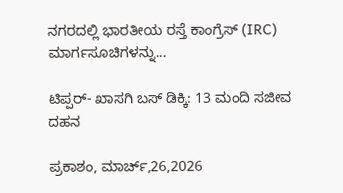ನಗರದಲ್ಲಿ ಭಾರತೀಯ ರಸ್ತೆ ಕಾಂಗ್ರೆಸ್ (IRC) ಮಾರ್ಗಸೂಚಿಗಳನ್ನು...

ಟಿಪ್ಪರ್- ಖಾಸಗಿ ಬಸ್ ಡಿಕ್ಕಿ: 13 ಮಂದಿ ಸಜೀವ ದಹನ

ಪ್ರಕಾಶಂ, ಮಾರ್ಚ್,26,2026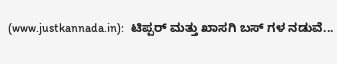(www.justkannada.in):  ಟಿಪ್ಪರ್ ಮತ್ತು ಖಾಸಗಿ ಬಸ್ ಗಳ ನಡುವೆ...